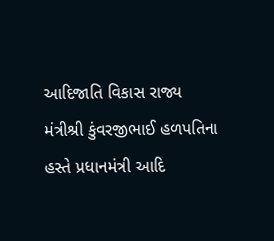આદિજાતિ વિકાસ રાજ્ય મંત્રીશ્રી કુંવરજીભાઈ હળપતિના હસ્તે પ્રધાનમંત્રી આદિ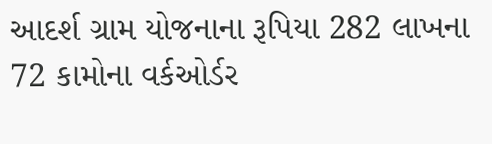આદર્શ ગ્રામ યોજનાના રૂપિયા 282 લાખના 72 કામોના વર્કઓર્ડર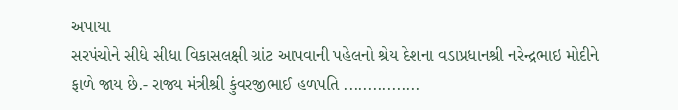અપાયા
સરપંચોને સીધે સીધા વિકાસલક્ષી ગ્રાંટ આપવાની પહેલનો શ્રેય દેશના વડાપ્રધાનશ્રી નરેન્દ્રભાઇ મોદીને ફાળે જાય છે.- રાજ્ય મંત્રીશ્રી કુંવરજીભાઈ હળપતિ ................